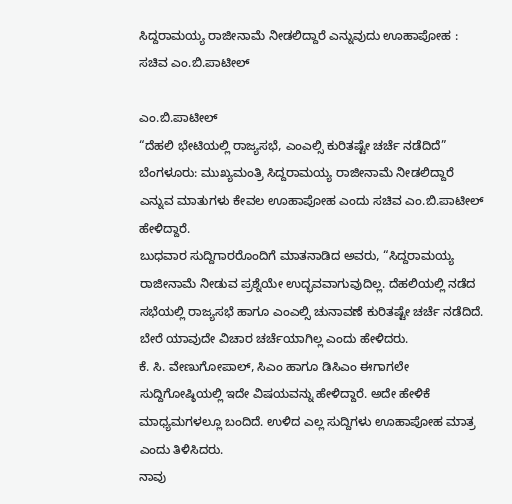ಸಿದ್ದರಾಮಯ್ಯ ರಾಜೀನಾಮೆ ನೀಡಲಿದ್ದಾರೆ ಎನ್ನುವುದು ಊಹಾಪೋಹ : ಸಚಿವ ಎಂ.ಬಿ.ಪಾಟೀಲ್

ಎಂ.ಬಿ.ಪಾಟೀಲ್
“ದೆಹಲಿ ಭೇಟಿಯಲ್ಲಿ ರಾಜ್ಯಸಭೆ, ಎಂಎಲ್ಸಿ ಕುರಿತಷ್ಟೇ ಚರ್ಚೆ ನಡೆದಿದೆ”
ಬೆಂಗಳೂರು: ಮುಖ್ಯಮಂತ್ರಿ ಸಿದ್ದರಾಮಯ್ಯ ರಾಜೀನಾಮೆ ನೀಡಲಿದ್ದಾರೆ ಎನ್ನುವ ಮಾತುಗಳು ಕೇವಲ ಊಹಾಪೋಹ ಎಂದು ಸಚಿವ ಎಂ.ಬಿ.ಪಾಟೀಲ್ ಹೇಳಿದ್ದಾರೆ.
ಬುಧವಾರ ಸುದ್ದಿಗಾರರೊಂದಿಗೆ ಮಾತನಾಡಿದ ಅವರು, “ಸಿದ್ದರಾಮಯ್ಯ ರಾಜೀನಾಮೆ ನೀಡುವ ಪ್ರಶ್ನೆಯೇ ಉದ್ಭವವಾಗುವುದಿಲ್ಲ. ದೆಹಲಿಯಲ್ಲಿ ನಡೆದ ಸಭೆಯಲ್ಲಿ ರಾಜ್ಯಸಭೆ ಹಾಗೂ ಎಂಎಲ್ಸಿ ಚುನಾವಣೆ ಕುರಿತಷ್ಟೇ ಚರ್ಚೆ ನಡೆದಿದೆ. ಬೇರೆ ಯಾವುದೇ ವಿಚಾರ ಚರ್ಚೆಯಾಗಿಲ್ಲ ಎಂದು ಹೇಳಿದರು.
ಕೆ. ಸಿ. ವೇಣುಗೋಪಾಲ್, ಸಿಎಂ ಹಾಗೂ ಡಿಸಿಎಂ ಈಗಾಗಲೇ ಸುದ್ದಿಗೋಷ್ಠಿಯಲ್ಲಿ ಇದೇ ವಿಷಯವನ್ನು ಹೇಳಿದ್ದಾರೆ. ಅದೇ ಹೇಳಿಕೆ ಮಾಧ್ಯಮಗಳಲ್ಲೂ ಬಂದಿದೆ. ಉಳಿದ ಎಲ್ಲ ಸುದ್ದಿಗಳು ಊಹಾಪೋಹ ಮಾತ್ರ ಎಂದು ತಿಳಿಸಿದರು.
ನಾವು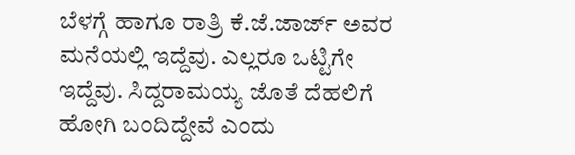ಬೆಳಗ್ಗೆ ಹಾಗೂ ರಾತ್ರಿ ಕೆ.ಜೆ.ಜಾರ್ಜ್ ಅವರ ಮನೆಯಲ್ಲಿ ಇದ್ದೆವು. ಎಲ್ಲರೂ ಒಟ್ಟಿಗೇ ಇದ್ದೆವು. ಸಿದ್ದರಾಮಯ್ಯ ಜೊತೆ ದೆಹಲಿಗೆ ಹೋಗಿ ಬಂದಿದ್ದೇವೆ ಎಂದು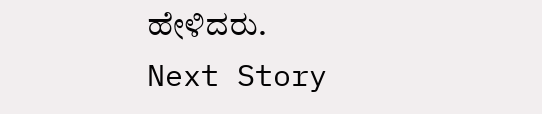ಹೇಳಿದರು.
Next Story